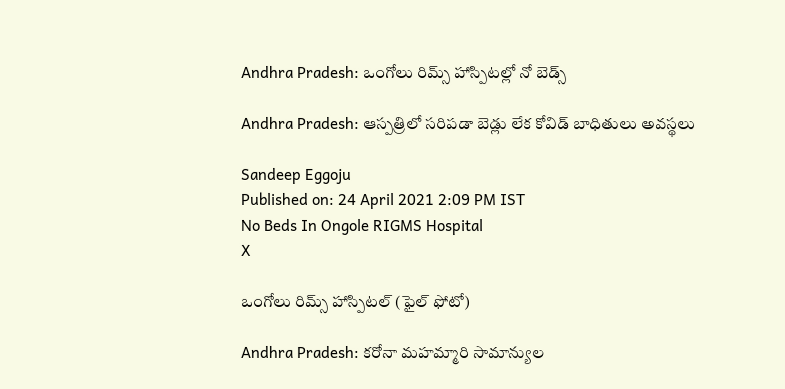Andhra Pradesh: ఒంగోలు రిమ్స్‌ హాస్పిటల్లో నో బెడ్స్

Andhra Pradesh: ఆస్పత్రిలో సరిపడా బెడ్లు లేక కోవిడ్‌ బాధితులు అవస్థలు

Sandeep Eggoju
Published on: 24 April 2021 2:09 PM IST
No Beds In Ongole RIGMS Hospital
X

ఒంగోలు రిమ్స్ హాస్పిటల్ (ఫైల్ ఫోటో)

Andhra Pradesh: కరోనా మహమ్మారి సామాన్యుల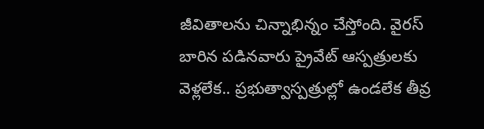జీవితాలను చిన్నాభిన్నం చేస్తోంది. వైరస్ బారిన పడినవారు ప్రైవేట్ ఆస్పత్రులకు వెళ్లలేక.. ప్రభుత్వాస్పత్రుల్లో ఉండలేక తీవ్ర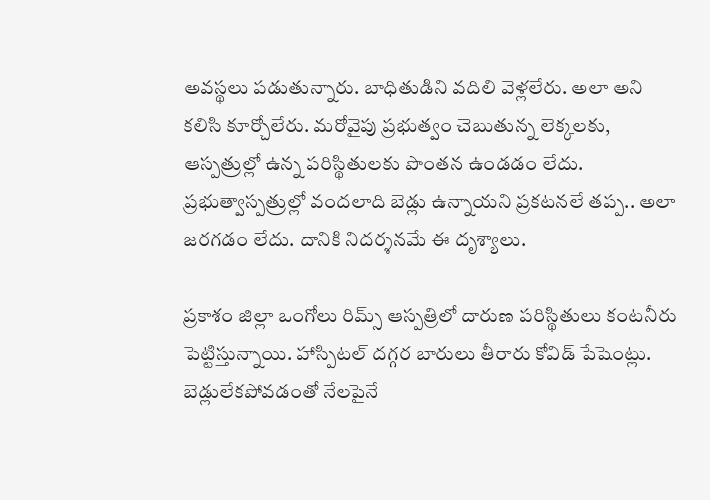అవస్థలు పడుతున్నారు. బాధితుడిని వదిలి వెళ్లలేరు. అలా అని కలిసి కూర్చోలేరు. మరోవైపు ప్రభుత్వం చెబుతున్న లెక్కలకు, ఆస్పత్రుల్లో ఉన్న పరిస్థితులకు పొంతన ఉండడం లేదు. ప్రభుత్వాస్పత్రుల్లో వందలాది బెడ్లు ఉన్నాయని ప్రకటనలే తప్ప.. అలా జరగడం లేదు. దానికి నిదర్శనమే ఈ దృశ్యాలు.

ప్రకాశం జిల్లా ఒంగోలు రిమ్స్‌ ఆస్పత్రిలో దారుణ పరిస్థితులు కంటనీరు పెట్టిస్తున్నాయి. హాస్పిటల్‌ దగ్గర బారులు తీరారు కోవిడ్ పేషెంట్లు. బెడ్లులేకపోవడంతో నేలపైనే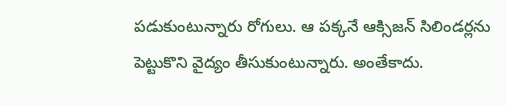పడుకుంటున్నారు రోగులు. ఆ పక్కనే ఆక్సిజన్‌ సిలిండర్లను పెట్టుకొని వైద్యం తీసుకుంటున్నారు. అంతేకాదు.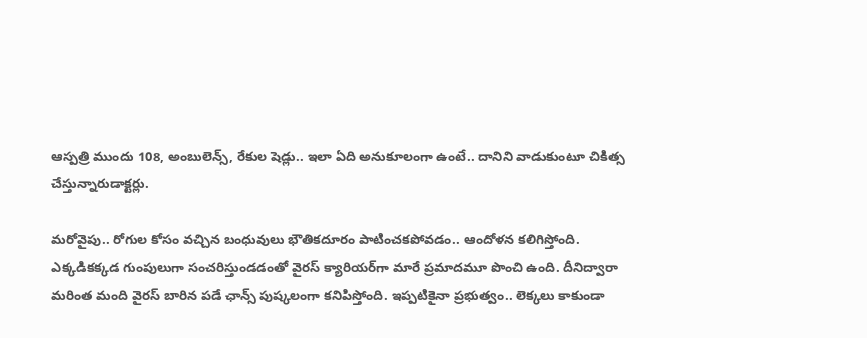ఆస్పత్రి ముందు 108, అంబులెన్స్‌, రేకుల షెడ్లు.. ఇలా ఏది అనుకూలంగా ఉంటే.. దానిని వాడుకుంటూ చికిత్స చేస్తున్నారుడాక్టర్లు.

మరోవైపు.. రోగుల కోసం వచ్చిన బంధువులు భౌతికదూరం పాటించకపోవడం.. ఆందోళన కలిగిస్తోంది. ఎక్కడికక్కడ గుంపులుగా సంచరిస్తుండడంతో వైరస్‌ క్యారియర్‌గా మారే ప్రమాదమూ పొంచి ఉంది. దీనిద్వారా మరింత మంది వైరస్‌ బారిన పడే ఛాన్స్‌ పుష్కలంగా కనిపిస్తోంది. ఇప్పటికైనా ప్రభుత్వం.. లెక్కలు కాకుండా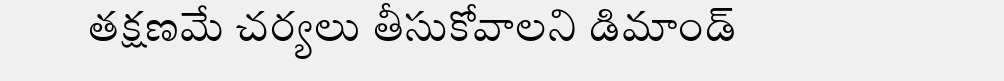తక్షణమే చర్యలు తీసుకోవాలని డిమాండ్‌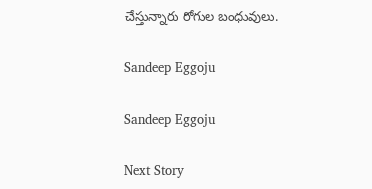చేస్తున్నారు రోగుల బంధువులు.

Sandeep Eggoju

Sandeep Eggoju

Next Story